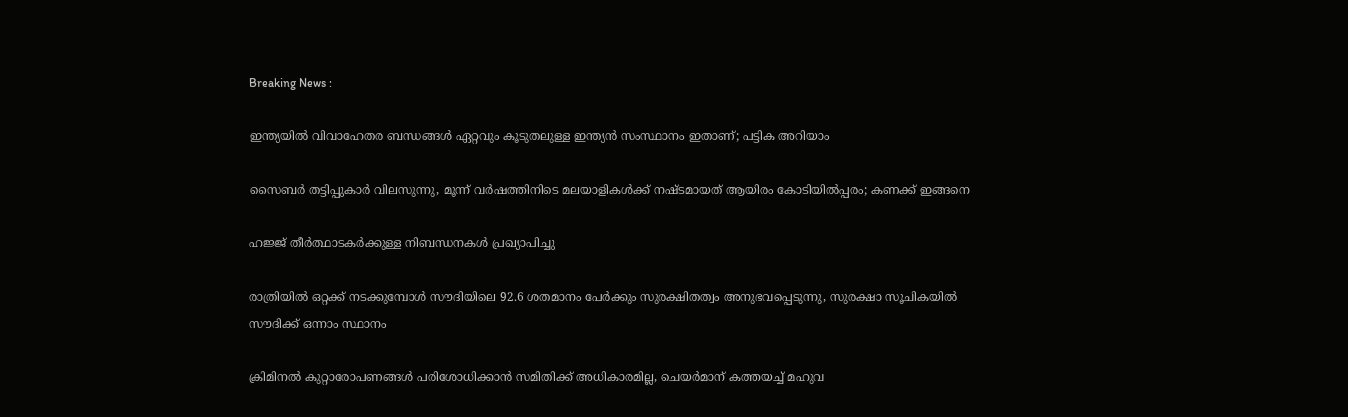Breaking News :

ഇന്ത്യയില്‍ വിവാഹേതര ബന്ധങ്ങള്‍ ഏറ്റവും കൂടുതലുള്ള ഇന്ത്യന്‍ സംസ്ഥാനം ഇതാണ്; പട്ടിക അറിയാം

സൈബര്‍ തട്ടിപ്പുകാര്‍ വിലസുന്നു, മൂന്ന് വര്‍ഷത്തിനിടെ മലയാളികള്‍ക്ക് നഷ്ടമായത് ആയിരം കോടിയില്‍പ്പരം; കണക്ക് ഇങ്ങനെ

ഹജ്ജ് തീർത്ഥാടകർക്കുള്ള നിബന്ധനകൾ പ്രഖ്യാപിച്ചു

രാത്രിയിൽ ഒറ്റക്ക് നടക്കുമ്പോൾ സൗദിയിലെ 92.6 ശതമാനം പേർക്കും സുരക്ഷിതത്വം അനുഭവപ്പെടുന്നു, സുരക്ഷാ സൂചികയിൽ സൗദിക്ക് ഒന്നാം സ്ഥാനം

ക്രിമിനല്‍ കുറ്റാരോപണങ്ങള്‍ പരിശോധിക്കാന്‍ സമിതിക്ക്‌ അധികാരമില്ല, ചെയര്‍മാന്‌ കത്തയച്ച് മഹുവ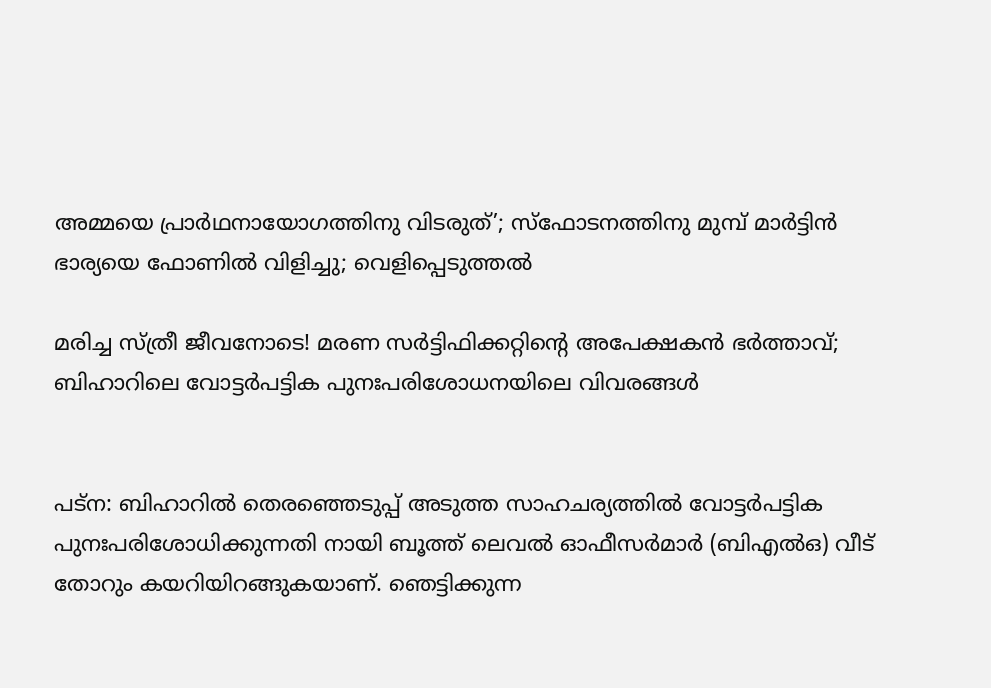അമ്മയെ പ്രാര്‍ഥനായോഗത്തിനു വിടരുത്’; സ്‌ഫോടനത്തിനു മുമ്പ് മാര്‍ട്ടിന്‍ ഭാര്യയെ ഫോണില്‍ വിളിച്ചു; വെളിപ്പെടുത്തല്‍

മരിച്ച സ്ത്രീ ജീവനോടെ! മരണ സര്‍ട്ടിഫിക്കറ്റിന്റെ അപേക്ഷകന്‍ ഭര്‍ത്താവ്; ബിഹാറിലെ വോട്ടര്‍പട്ടിക പുനഃപരിശോധനയിലെ വിവരങ്ങള്‍


പട്‌ന: ബിഹാറില്‍ തെരഞ്ഞെടുപ്പ് അടുത്ത സാഹചര്യത്തില്‍ വോട്ടര്‍പട്ടിക പുനഃപരിശോധിക്കുന്നതി നായി ബൂത്ത് ലെവല്‍ ഓഫീസര്‍മാര്‍ (ബിഎല്‍ഒ) വീട് തോറും കയറിയിറങ്ങുകയാണ്. ഞെട്ടിക്കുന്ന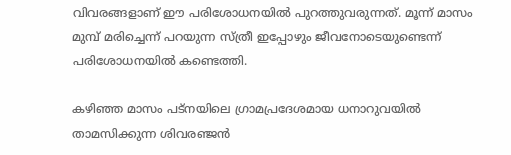വിവരങ്ങളാണ് ഈ പരിശോധനയില്‍ പുറത്തുവരുന്നത്. മൂന്ന് മാസം മുമ്പ് മരിച്ചെന്ന് പറയുന്ന സ്ത്രീ ഇപ്പോഴും ജീവനോടെയുണ്ടെന്ന് പരിശോധനയില്‍ കണ്ടെത്തി.

കഴിഞ്ഞ മാസം പട്‌നയിലെ ഗ്രാമപ്രദേശമായ ധനാറുവയില്‍ താമസിക്കുന്ന ശിവരഞ്ജന്‍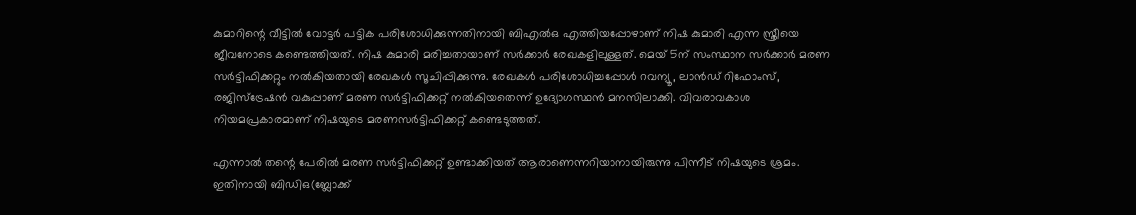കുമാറിന്റെ വീട്ടില്‍ വോട്ടര്‍ പട്ടിക പരിശോധിക്കുന്നതിനായി ബിഎല്‍ഒ എത്തിയപ്പോഴാണ് നിഷ കുമാരി എന്ന സ്ത്രീയെ ജീവനോടെ കണ്ടെത്തിയത്. നിഷ കുമാരി മരിച്ചതായാണ് സര്‍ക്കാര്‍ രേഖകളിലുള്ളത്. മെയ് 5ന് സംസ്ഥാന സര്‍ക്കാര്‍ മരണ സര്‍ട്ടിഫിക്കറ്റും നല്‍കിയതായി രേഖകള്‍ സൂചിപ്പിക്കുന്നു. രേഖകള്‍ പരിശോധിച്ചപ്പോള്‍ റവന്യൂ, ലാന്‍ഡ് റിഫോംസ്, രജിസ്‌ട്രേഷന്‍ വകുപ്പാണ് മരണ സര്‍ട്ടിഫിക്കറ്റ് നല്‍കിയതെന്ന് ഉദ്യോഗസ്ഥന്‍ മനസിലാക്കി. വിവരാവകാശ നിയമപ്രകാരമാണ് നിഷയുടെ മരണസര്‍ട്ടിഫിക്കറ്റ് കണ്ടെടുത്തത്.

എന്നാല്‍ തന്റെ പേരില്‍ മരണ സര്‍ട്ടിഫിക്കറ്റ് ഉണ്ടാക്കിയത് ആരാണെന്നറിയാനായിരുന്നു പിന്നീട് നിഷയുടെ ശ്രമം. ഇതിനായി ബിഡിഒ(ബ്ലോക്ക്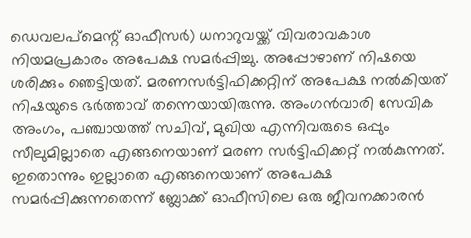ഡെവലപ്‌മെന്റ് ഓഫീസര്‍) ധനാറുവയ്ക്ക് വിവരാവകാശ നിയമപ്രകാരം അപേക്ഷ സമര്‍പ്പിച്ചു. അപ്പോഴാണ് നിഷയെ ശരിക്കും ഞെട്ടിയത്. മരണസര്‍ട്ടിഫിക്കറ്റിന് അപേക്ഷ നല്‍കിയത് നിഷയുടെ ഭര്‍ത്താവ് തന്നെയായിരുന്നു. അംഗന്‍വാരി സേവിക അംഗം, പഞ്ചായത്ത് സചിവ്, മുഖിയ എന്നിവരുടെ ഒപ്പും സീലുമില്ലാതെ എങ്ങനെയാണ് മരണ സര്‍ട്ടിഫിക്കറ്റ് നല്‍കുന്നത്. ഇതൊന്നും ഇല്ലാതെ എങ്ങനെയാണ് അപേക്ഷ സമര്‍പ്പിക്കുന്നതെന്ന് ബ്ലോക്ക് ഓഫീസിലെ ഒരു ജീവനക്കാരന്‍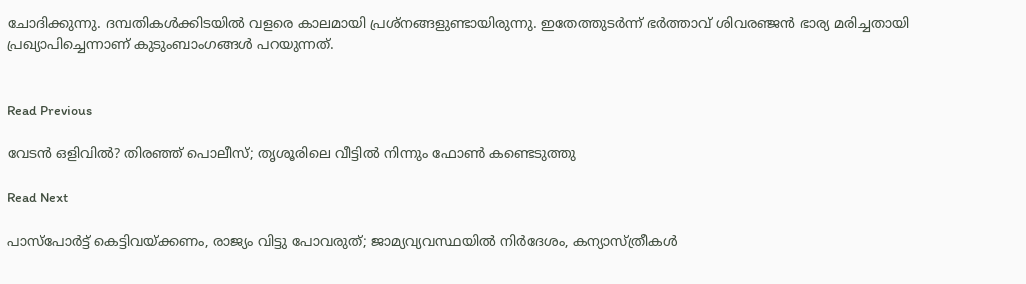ചോദിക്കുന്നു. ദമ്പതികള്‍ക്കിടയില്‍ വളരെ കാലമായി പ്രശ്‌നങ്ങളുണ്ടായിരുന്നു. ഇതേത്തുടര്‍ന്ന് ഭര്‍ത്താവ് ശിവരഞ്ജന്‍ ഭാര്യ മരിച്ചതായി പ്രഖ്യാപിച്ചെന്നാണ് കുടുംബാംഗങ്ങള്‍ പറയുന്നത്.


Read Previous

വേടന്‍ ഒളിവില്‍? തിരഞ്ഞ് പൊലീസ്; തൃശൂരിലെ വീട്ടില്‍ നിന്നും ഫോണ്‍ കണ്ടെടുത്തു

Read Next

പാസ്‌പോര്‍ട്ട് കെട്ടിവയ്ക്കണം, രാജ്യം വിട്ടു പോവരുത്; ജാമ്യവ്യവസ്ഥയില്‍ നിര്‍ദേശം, കന്യാസ്ത്രീകള്‍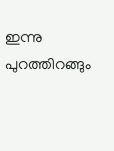ഇന്നു പുറത്തിറങ്ങും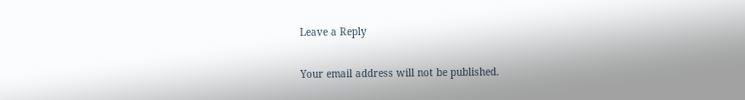Leave a Reply

Your email address will not be published.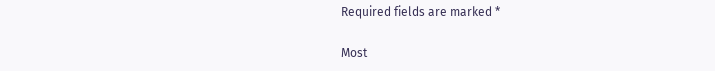Required fields are marked *

Most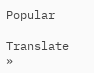Popular

Translate »